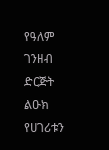የዓለም ገንዘብ ድርጅት ልዑክ የሀገሪቱን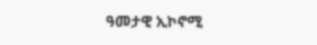ዓመታዊ ኢኮኖሚ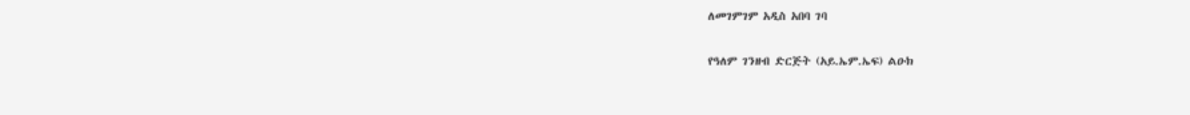ለመገምገም አዲስ አበባ ገባ

የዓለም ገንዘብ ድርጅት (አይ.ኤም.ኤፍ) ልዑክ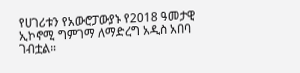የሀገሪቱን የአውሮፓውያኑ የ2018 ዓመታዊ ኢኮኖሚ ግምገማ ለማድረግ አዲስ አበባ ገብቷል።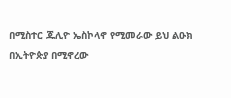በሚስተር ጁሊዮ ኤስኮላኖ የሚመራው ይህ ልዑክ በኢትዮጵያ በሚኖረው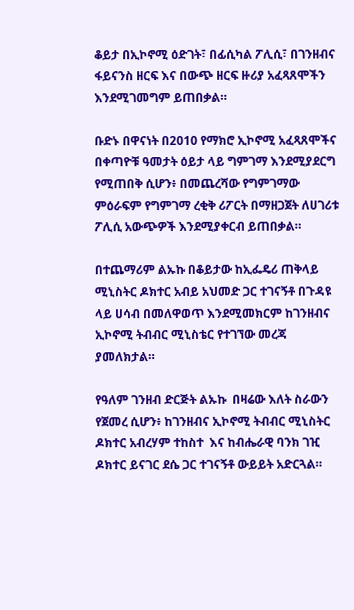ቆይታ በኢኮኖሚ ዕድገት፣ በፊሲካል ፖሊሲ፣ በገንዘብና ፋይናንስ ዘርፍ እና በውጭ ዘርፍ ዙሪያ አፈጻጸሞችን እንደሚገመግም ይጠበቃል።

ቡድኑ በዋናነት በ2010 የማክሮ ኢኮኖሚ አፈጻጸሞችና በቀጣዮቹ ዓመታት ዕይታ ላይ ግምገማ እንደሚያደርግ የሚጠበቅ ሲሆን፥ በመጨረሻው የግምገማው ምዕራፍም የግምገማ ረቂቅ ሪፖርት በማዘጋጀት ለሀገሪቱ ፖሊሲ አውጭዎች እንደሚያቀርብ ይጠበቃል።

በተጨማሪም ልኡኩ በቆይታው ከኢፌዴሪ ጠቅላይ ሚኒስትር ዶክተር አብይ አህመድ ጋር ተገናኝቶ በጉዳዩ ላይ ሀሳብ በመለዋወጥ እንደሚመክርም ከገንዘብና ኢኮኖሚ ትብብር ሚኒስቴር የተገኘው መረጃ ያመለክታል።

የዓለም ገንዘብ ድርጅት ልኡኩ  በዛሬው እለት ስራውን የጀመረ ሲሆን፥ ከገንዘብና ኢኮኖሚ ትብብር ሚኒስትር ዶክተር አብረሃም ተከስተ  እና ከብሔራዊ ባንክ ገዢ ዶክተር ይናገር ደሴ ጋር ተገናኝቶ ውይይት አድርጓል።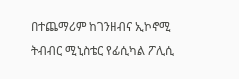በተጨማሪም ከገንዘብና ኢኮኖሚ ትብብር ሚኒስቴር የፊሲካል ፖሊሲ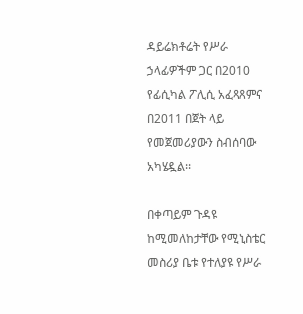ዳይሬክቶሬት የሥራ ኃላፊዎችም ጋር በ2010 የፊሲካል ፖሊሲ አፈጻጸምና በ2011 በጀት ላይ የመጀመሪያውን ስብሰባው አካሄዷል፡፡

በቀጣይም ጉዳዩ ከሚመለከታቸው የሚኒስቴር መስሪያ ቤቱ የተለያዩ የሥራ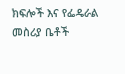ክፍሎች እና የፌዴራል መስሪያ ቤቶች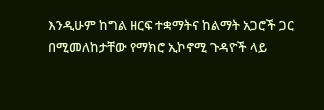እንዲሁም ከግል ዘርፍ ተቋማትና ከልማት አጋሮች ጋር በሚመለከታቸው የማክሮ ኢኮኖሚ ጉዳዮች ላይ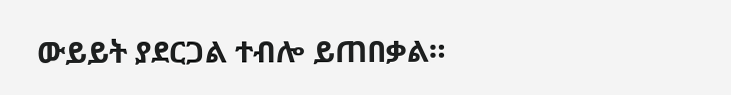ውይይት ያደርጋል ተብሎ ይጠበቃል።